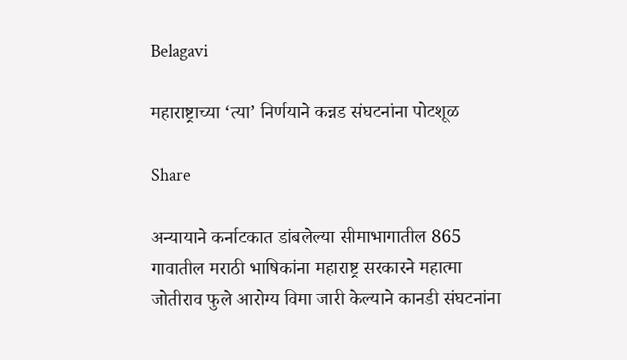Belagavi

महाराष्ट्राच्या ‘त्या’ निर्णयाने कन्नड संघटनांना पोटशूळ

Share

अन्यायाने कर्नाटकात डांबलेल्या सीमाभागातील 865 गावातील मराठी भाषिकांना महाराष्ट्र सरकारने महात्मा जोतीराव फुले आरोग्य विमा जारी केल्याने कानडी संघटनांना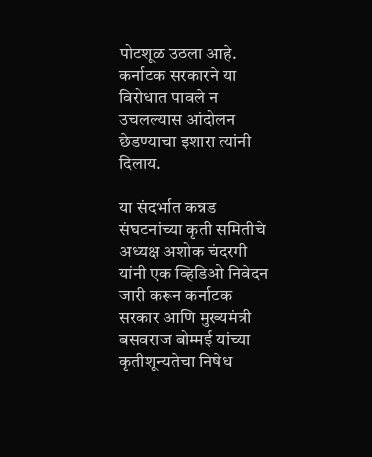पोटशूळ उठला आहे. कर्नाटक सरकारने या विरोधात पावले न उचलल्यास आंदोलन छेडण्याचा इशारा त्यांनी दिलाय.

या संदर्भात कन्नड संघटनांच्या कृती समितीचे अध्यक्ष अशोक चंदरगी यांनी एक व्हिडिओ निवेदन जारी करून कर्नाटक सरकार आणि मुख्यमंत्री बसवराज बोम्मई यांच्या कृतीशून्यतेचा निषेध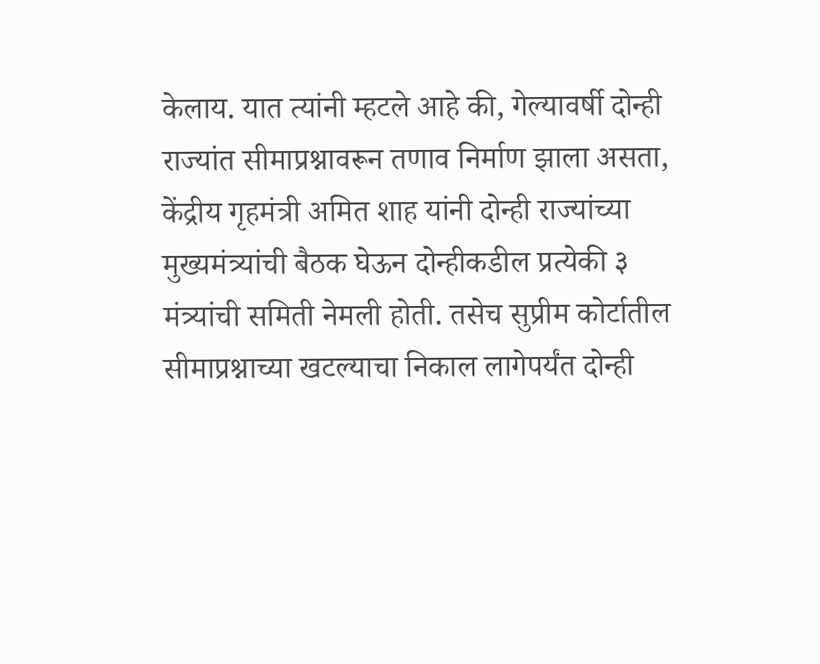केलाय. यात त्यांनी म्हटले आहे की, गेल्यावर्षी दोन्ही राज्यांत सीमाप्रश्नावरून तणाव निर्माण झाला असता, केंद्रीय गृहमंत्री अमित शाह यांनी दोन्ही राज्यांच्या मुख्यमंत्र्यांची बैठक घेऊन दोन्हीकडील प्रत्येकी ३ मंत्र्यांची समिती नेमली होती. तसेच सुप्रीम कोर्टातील सीमाप्रश्नाच्या खटल्याचा निकाल लागेपर्यंत दोन्ही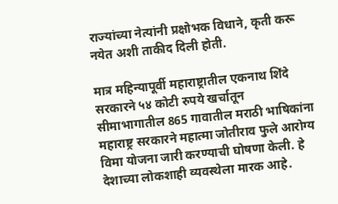राज्यांच्या नेत्यांनी प्रक्षोभक विधाने, कृती करू नयेत अशी ताकीद दिली होती.

मात्र महिन्यापूर्वी महाराष्ट्रातील एकनाथ शिंदे सरकारने ५४ कोटी रुपये खर्चातून सीमाभागातील 865 गावातील मराठी भाषिकांना महाराष्ट्र सरकारने महात्मा जोतीराव फुले आरोग्य विमा योजना जारी करण्याची घोषणा केली. हे देशाच्या लोकशाही व्यवस्थेला मारक आहे.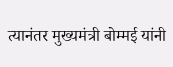त्यानंतर मुख्यमंत्री बोम्मई यांनी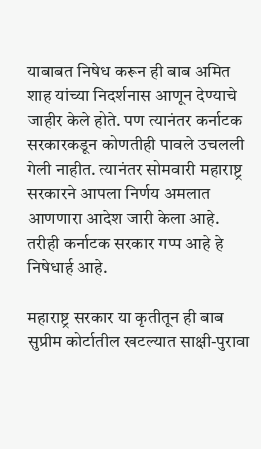याबाबत निषेध करून ही बाब अमित शाह यांच्या निदर्शनास आणून देण्याचे जाहीर केले होते. पण त्यानंतर कर्नाटक सरकारकडून कोणतीही पावले उचलली गेली नाहीत. त्यानंतर सोमवारी महाराष्ट्र सरकारने आपला निर्णय अमलात आणणारा आदेश जारी केला आहे. तरीही कर्नाटक सरकार गप्प आहे हे निषेधार्ह आहे.

महाराष्ट्र सरकार या कृतीतून ही बाब सुप्रीम कोर्टातील खटल्यात साक्षी-पुरावा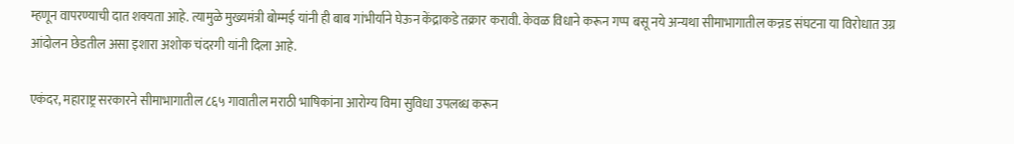म्हणून वापरण्याची दात शक्यता आहे. त्यामुळे मुख्यमंत्री बोम्मई यांनी ही बाब गांभीर्याने घेऊन केंद्राकडे तक्रार करावी. केवळ विधाने करून गप्प बसू नये अन्यथा सीमाभागातील कन्नड संघटना या विरोधात उग्र आंदोलन छेडतील असा इशारा अशोक चंदरगी यांनी दिला आहे.

एकंदर, महाराष्ट्र सरकारने सीमाभागातील ८६५ गावातील मराठी भाषिकांना आरोग्य विमा सुविधा उपलब्ध करून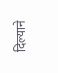दिल्याने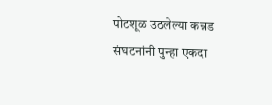पोटशूळ उठलेल्या कन्नड संघटनांनी पुन्हा एकदा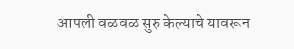आपली वळवळ सुरु केल्याचे यावरून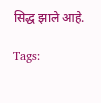सिद्ध झाले आहे.

Tags: